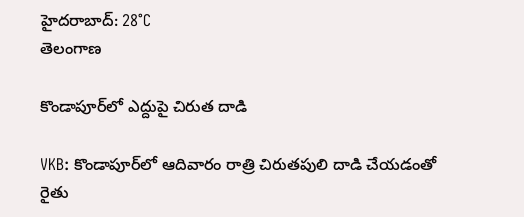హైదరాబాద్: 28°C
తెలంగాణ

కొండాపూర్‌లో ఎద్దుపై చిరుత దాడి

VKB: కొండాపూర్‌లో ఆదివారం రాత్రి చిరుతపులి దాడి చేయడంతో రైతు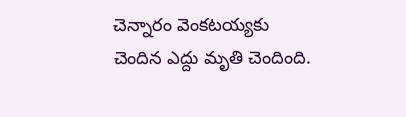చెన్నారం వెంకటయ్యకు చెందిన ఎద్దు మృతి చెందింది.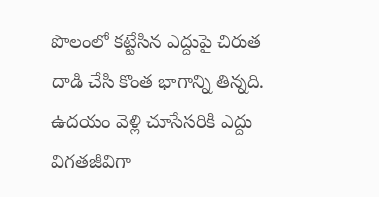పొలంలో కట్టేసిన ఎద్దుపై చిరుత దాడి చేసి కొంత భాగాన్ని తిన్నది. ఉదయం వెళ్లి చూసేసరికి ఎద్దు విగతజీవిగా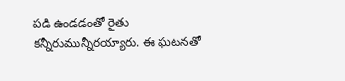పడి ఉండడంతో రైతు కన్నీరుమున్నీరయ్యారు. ఈ ఘటనతో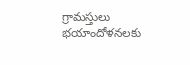గ్రామస్తులు భయాందోళనలకు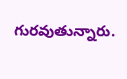గురవుతున్నారు.